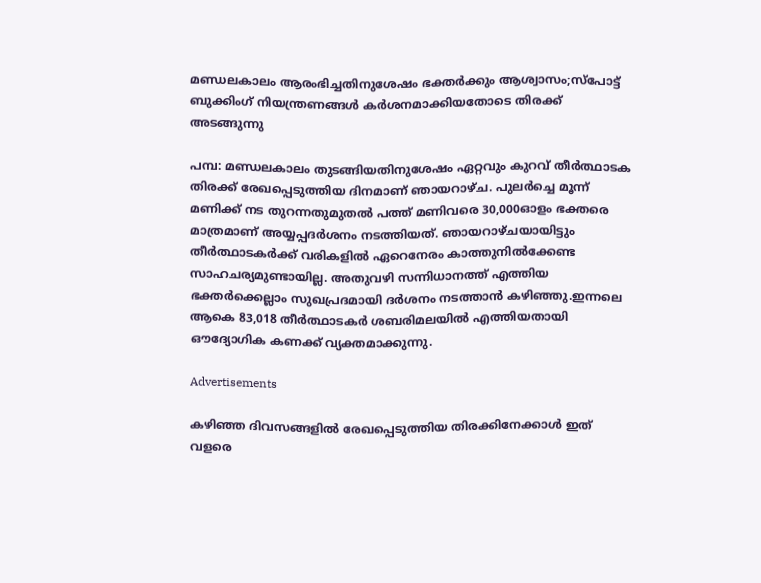മണ്ഡലകാലം ആരംഭിച്ചതിനുശേഷം ഭക്തർക്കും ആശ്വാസം;സ്പോട്ട് ബുക്കിംഗ് നിയന്ത്രണങ്ങൾ കർശനമാക്കിയതോടെ തിരക്ക് അടങ്ങുന്നു

പമ്പ: മണ്ഡലകാലം തുടങ്ങിയതിനുശേഷം ഏറ്റവും കുറവ് തീർത്ഥാടക തിരക്ക് രേഖപ്പെടുത്തിയ ദിനമാണ് ഞായറാഴ്ച. പുലർച്ചെ മൂന്ന് മണിക്ക് നട തുറന്നതുമുതൽ പത്ത് മണിവരെ 30,000ഓളം ഭക്തരെ മാത്രമാണ് അയ്യപ്പദർശനം നടത്തിയത്. ഞായറാഴ്ചയായിട്ടും തീർത്ഥാടകർക്ക് വരികളിൽ ഏറെനേരം കാത്തുനിൽക്കേണ്ട സാഹചര്യമുണ്ടായില്ല. അതുവഴി സന്നിധാനത്ത് എത്തിയ ഭക്തർക്കെല്ലാം സുഖപ്രദമായി ദർശനം നടത്താൻ കഴിഞ്ഞു.ഇന്നലെ ആകെ 83,018 തീർത്ഥാടകർ ശബരിമലയിൽ എത്തിയതായി ഔദ്യോഗിക കണക്ക് വ്യക്തമാക്കുന്നു.

Advertisements

കഴിഞ്ഞ ദിവസങ്ങളിൽ രേഖപ്പെടുത്തിയ തിരക്കിനേക്കാൾ ഇത് വളരെ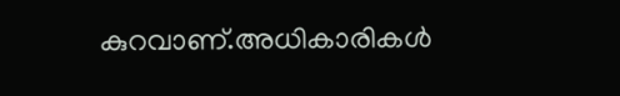കുറവാണ്.അധികാരികൾ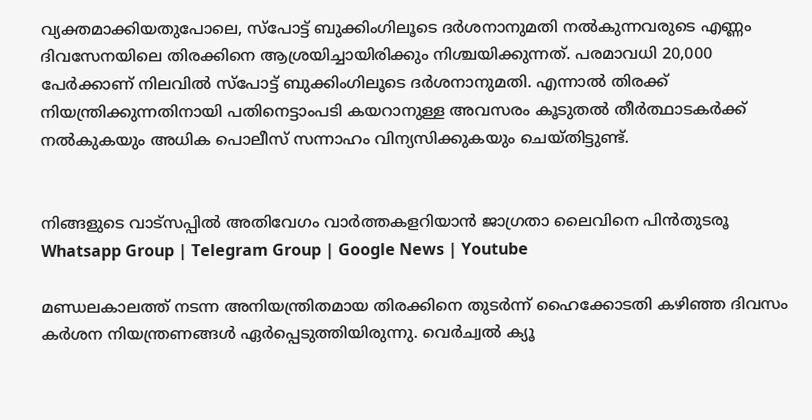വ്യക്തമാക്കിയതുപോലെ, സ്‌പോട്ട് ബുക്കിംഗിലൂടെ ദർശനാനുമതി നൽകുന്നവരുടെ എണ്ണം ദിവസേനയിലെ തിരക്കിനെ ആശ്രയിച്ചായിരിക്കും നിശ്ചയിക്കുന്നത്. പരമാവധി 20,000 പേർക്കാണ് നിലവിൽ സ്‌പോട്ട് ബുക്കിംഗിലൂടെ ദർശനാനുമതി. എന്നാൽ തിരക്ക് നിയന്ത്രിക്കുന്നതിനായി പതിനെട്ടാംപടി കയറാനുള്ള അവസരം കൂടുതൽ തീർത്ഥാടകർക്ക് നൽകുകയും അധിക പൊലീസ് സന്നാഹം വിന്യസിക്കുകയും ചെയ്തിട്ടുണ്ട്.


നിങ്ങളുടെ വാട്സപ്പിൽ അതിവേഗം വാർത്തകളറിയാൻ ജാഗ്രതാ ലൈവിനെ പിൻതുടരൂ Whatsapp Group | Telegram Group | Google News | Youtube

മണ്ഡലകാലത്ത് നടന്ന അനിയന്ത്രിതമായ തിരക്കിനെ തുടർന്ന് ഹൈക്കോടതി കഴിഞ്ഞ ദിവസം കർശന നിയന്ത്രണങ്ങൾ ഏർപ്പെടുത്തിയിരുന്നു. വെർച്വൽ ക്യൂ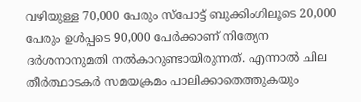വഴിയുള്ള 70,000 പേരും സ്‌പോട്ട് ബുക്കിംഗിലൂടെ 20,000 പേരും ഉൾപ്പടെ 90,000 പേർക്കാണ് നിത്യേന ദർശനാനുമതി നൽകാറുണ്ടായിരുന്നത്. എന്നാൽ ചില തീർത്ഥാടകർ സമയക്രമം പാലിക്കാതെത്തുകയും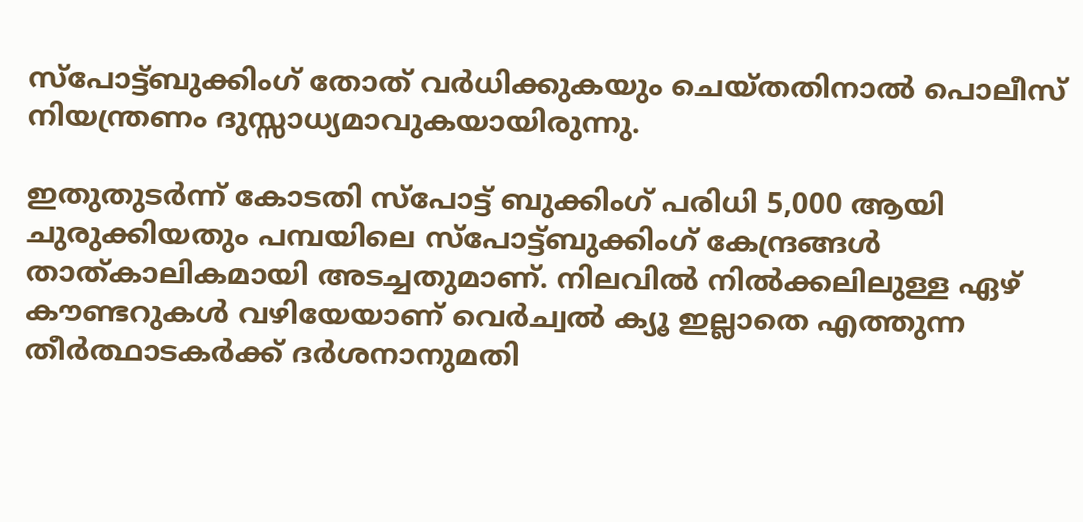സ്‌പോട്ട്ബുക്കിംഗ് തോത് വർധിക്കുകയും ചെയ്തതിനാൽ പൊലീസ് നിയന്ത്രണം ദുസ്സാധ്യമാവുകയായിരുന്നു.

ഇതുതുടർന്ന് കോടതി സ്‌പോട്ട് ബുക്കിംഗ് പരിധി 5,000 ആയി ചുരുക്കിയതും പമ്പയിലെ സ്‌പോട്ട്ബുക്കിംഗ് കേന്ദ്രങ്ങൾ താത്കാലികമായി അടച്ചതുമാണ്. നിലവിൽ നിൽക്കലിലുള്ള ഏഴ് കൗണ്ടറുകൾ വഴിയേയാണ് വെർച്വൽ ക്യൂ ഇല്ലാതെ എത്തുന്ന തീർത്ഥാടകർക്ക് ദർശനാനുമതി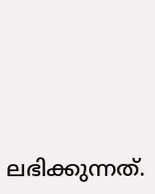ലഭിക്കുന്നത്.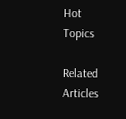Hot Topics

Related Articles